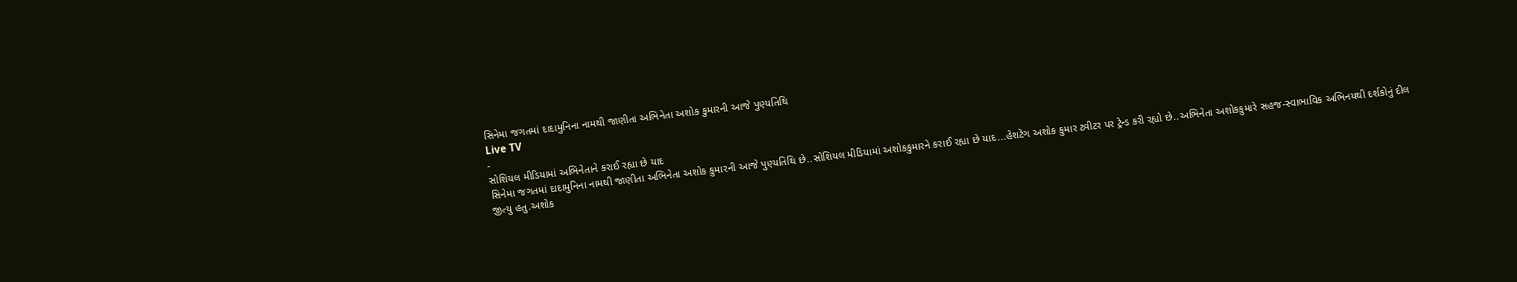સિનેમા જગતમાં દાદામુનિના નામથી જાણીતા અભિનેતા અશોક કુમારની આજે પુણ્યતિથિ
Live TV
-
સોશિયલ મીડિયામાં અભિનેતાને કરાઈ રહ્યા છે યાદ
સિનેમા જગતમાં દાદામુનિના નામથી જાણીતા અભિનેતા અશોક કુમારની આજે પુણ્યતિથિ છે..સોશિયલ મીડિયામાં અશોકકુમારને કરાઈ રહ્યા છે યાદ...હેશટેગ અશોક કુમાર ટ્વીટર પર ટ્રેન્ડ કરી રહ્યો છે..અભિનેતા અશોકકુમારે સહજ-સ્વાભાવિક અભિનયથી દર્શકોનું દીલ જીત્યુ હતુ.અશોક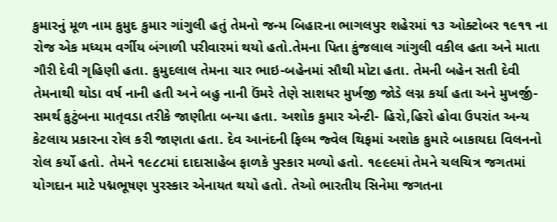કુમારનું મૂળ નામ કુમુદ કુમાર ગાંગુલી હતું તેમનો જન્મ બિહારના ભાગલપુર શહેરમાં ૧૩ ઓક્ટોબર ૧૯૧૧ ના રોજ એક મધ્યમ વર્ગીય બંગાળી પરીવારમાં થયો હતો.તેમના પિતા કુંજલાલ ગાંગુલી વકીલ હતા અને માતા ગૌરી દેવી ગૃહિણી હતા. કુમુદલાલ તેમના ચાર ભાઇ-બહેનમાં સૌથી મોટા હતા. તેમની બહેન સતી દેવી તેમનાથી થોડા વર્ષ નાની હતી અને બહુ નાની ઉંમરે તેણે સાશધર મુર્ખજી જોડે લગ્ન કર્યા હતા અને મુખર્જી-સમર્થ કુટુંબના માતૃવડા તરીકે જાણીતા બન્યા હતા. અશોક કુમાર એન્ટી- હિરો,હિરો હોવા ઉપરાંત અન્ય કેટલાય પ્રકારના રોલ કરી જાણતા હતા. દેવ આનંદની ફિલ્મ જ્વેલ થિફમાં અશોક કુમારે બાકાયદા વિલનનો રોલ કર્યો હતો. તેમને ૧૯૮૮માં દાદાસાહેબ ફાળકે પુસ્કાર મળ્યો હતો. ૧૯૯૯માં તેમને ચલચિત્ર જગતમાં યોગદાન માટે પદ્મભૂષણ પુરસ્કાર એનાયત થયો હતો. તેઓ ભારતીય સિનેમા જગતના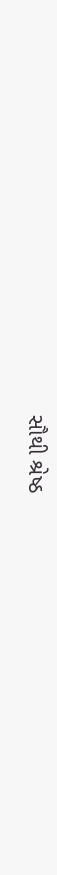સૌથી શ્રેષ્ઠ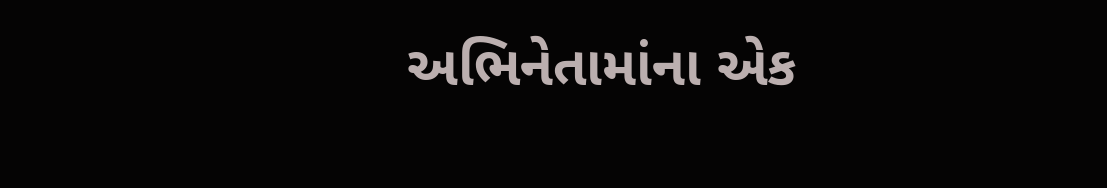અભિનેતામાંના એક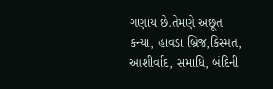ગણાય છે.તેમણે અછૂત કન્યા, હાવડા બ્રિજ,કિસ્મત, આશીર્વાદ, સમાધિ, બંદિની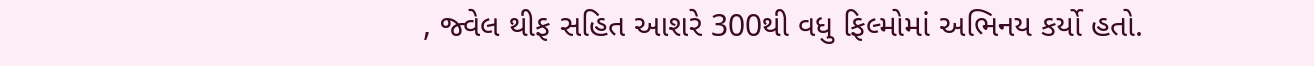, જ્વેલ થીફ સહિત આશરે 300થી વધુ ફિલ્મોમાં અભિનય કર્યો હતો.